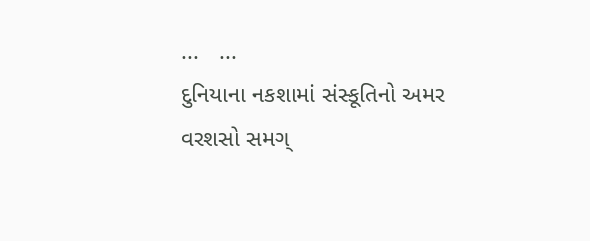...   ...
દુનિયાના નકશામાં સંસ્કૂતિનો અમર વરશસો સમગ્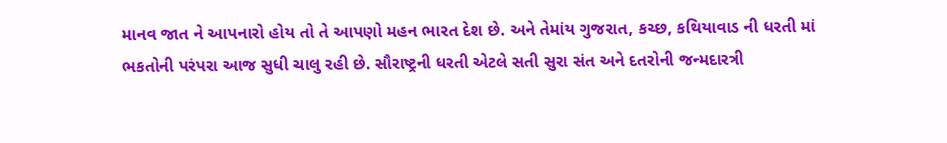માનવ જાત ને આપનારો હોય તો તે આપણો મહન ભારત દેશ છે. અને તેમાંય ગુજરાત, કચ્છ, કથિયાવાડ ની ધરતી માં ભકતોની પરંપરા આજ સુધી ચાલુ રહી છે. સૌરાષ્ટ્રની ધરતી એટલે સતી સુરા સંત અને દતરોની જન્મદારત્રી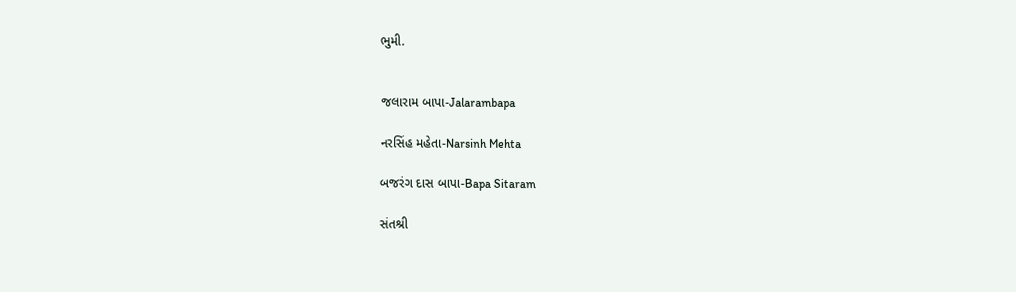ભુમી.


જલારામ બાપા-Jalarambapa

નરસિંહ મહેતા-Narsinh Mehta

બજરંગ દાસ બાપા-Bapa Sitaram

સંતશ્રી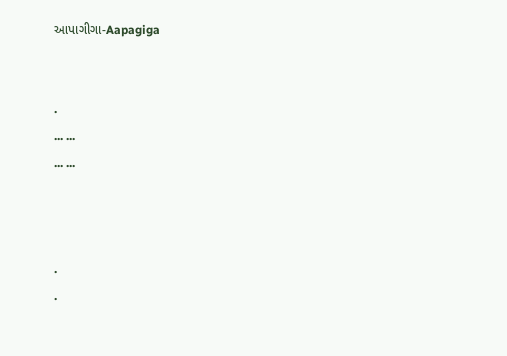આપાગીગા-Aapagiga


.
... ...
... ...



.
.